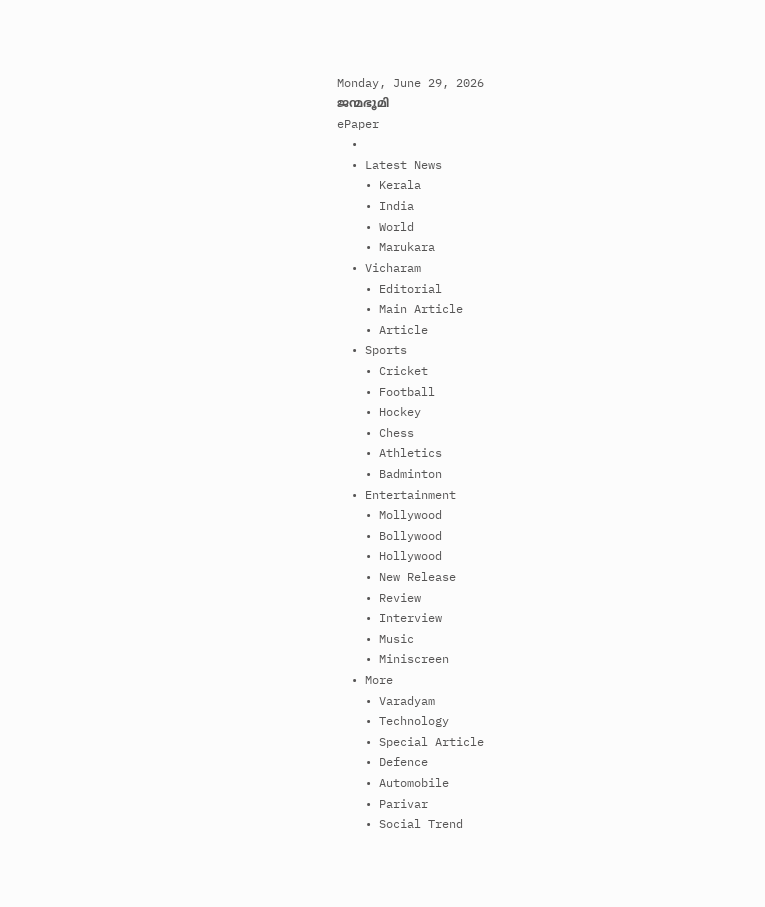Monday, June 29, 2026
ജന്മഭൂമി
ePaper
  •
  • Latest News
    • Kerala
    • India
    • World
    • Marukara
  • Vicharam
    • Editorial
    • Main Article
    • Article
  • Sports
    • Cricket
    • Football
    • Hockey
    • Chess
    • Athletics
    • Badminton
  • Entertainment
    • Mollywood
    • Bollywood
    • Hollywood
    • New Release
    • Review
    • Interview
    • Music
    • Miniscreen
  • More
    • Varadyam
    • Technology
    • Special Article
    • Defence
    • Automobile
    • Parivar
    • Social Trend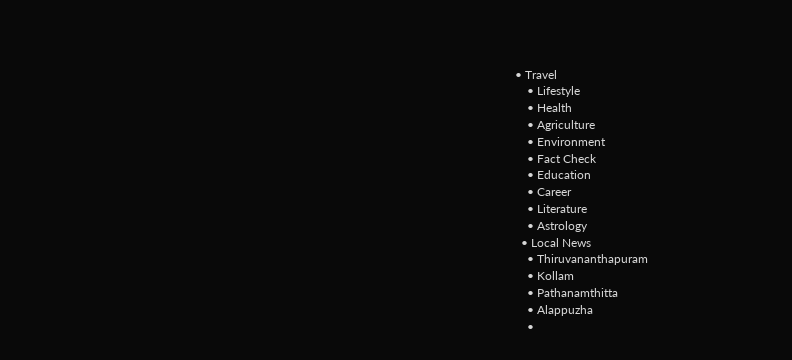• Travel
    • Lifestyle
    • Health
    • Agriculture
    • Environment
    • Fact Check
    • Education
    • Career
    • Literature
    • Astrology
  • Local News
    • Thiruvananthapuram
    • Kollam
    • Pathanamthitta
    • Alappuzha
    •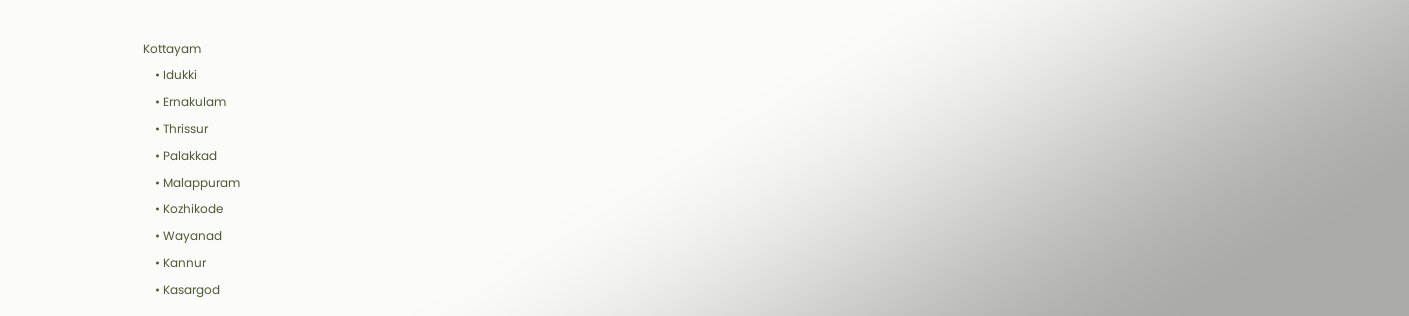Kottayam
    • Idukki
    • Ernakulam
    • Thrissur
    • Palakkad
    • Malappuram
    • Kozhikode
    • Wayanad
    • Kannur
    • Kasargod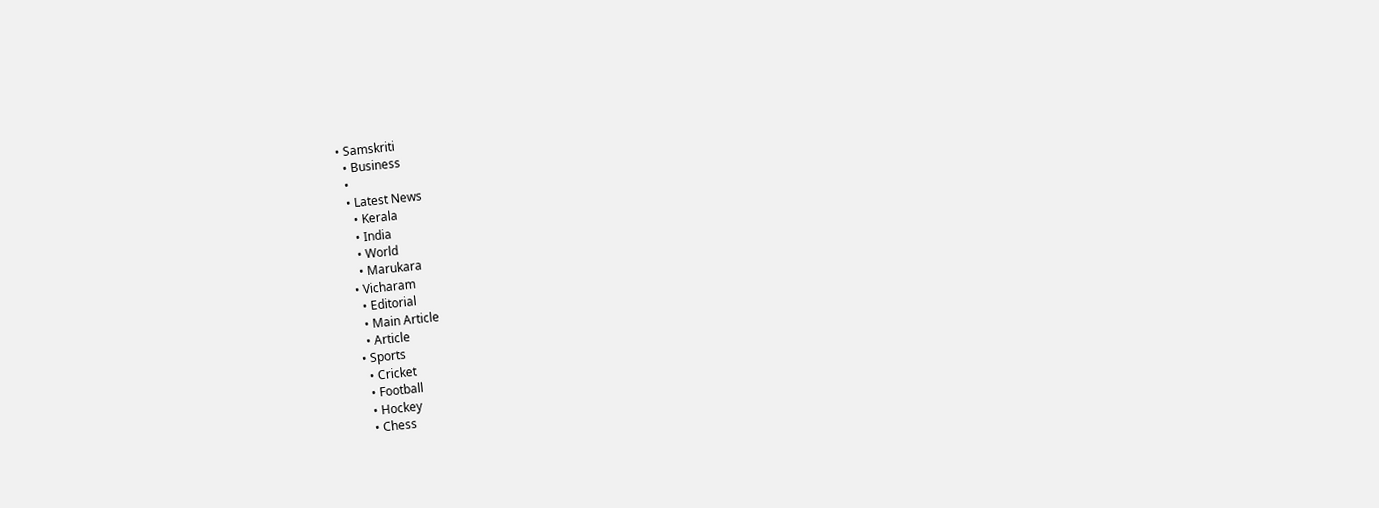• Samskriti
  • Business
  •
  • Latest News
    • Kerala
    • India
    • World
    • Marukara
  • Vicharam
    • Editorial
    • Main Article
    • Article
  • Sports
    • Cricket
    • Football
    • Hockey
    • Chess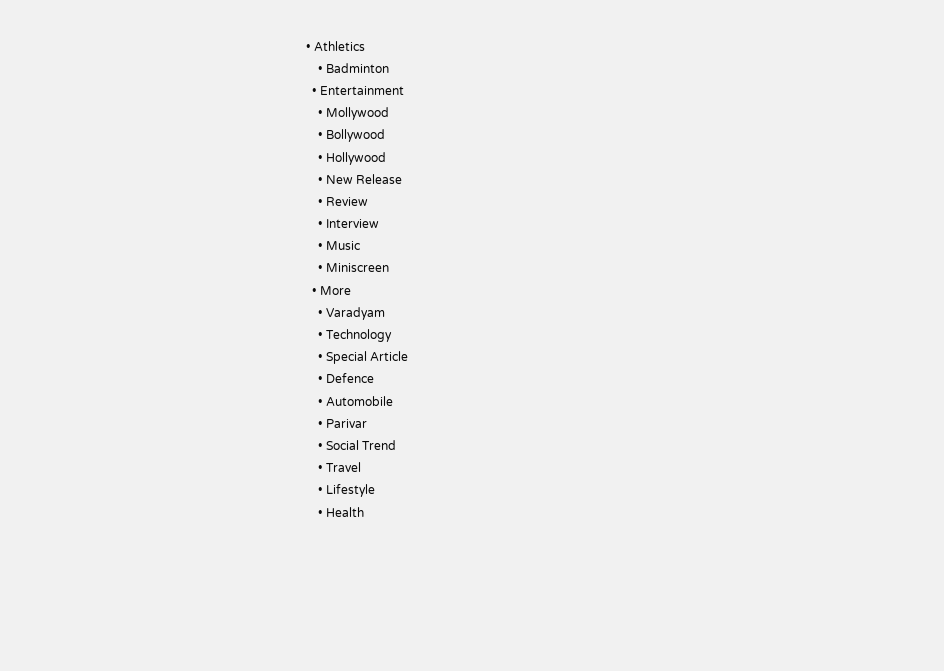• Athletics
    • Badminton
  • Entertainment
    • Mollywood
    • Bollywood
    • Hollywood
    • New Release
    • Review
    • Interview
    • Music
    • Miniscreen
  • More
    • Varadyam
    • Technology
    • Special Article
    • Defence
    • Automobile
    • Parivar
    • Social Trend
    • Travel
    • Lifestyle
    • Health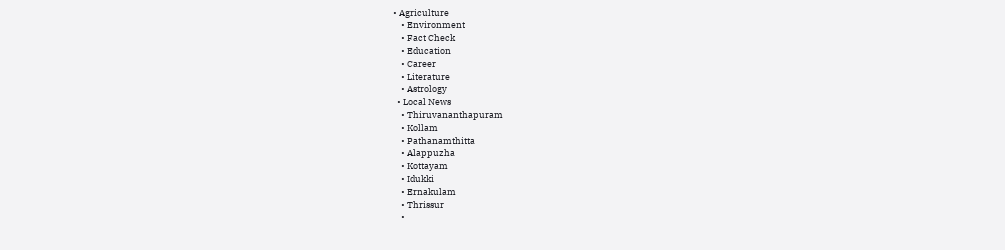• Agriculture
    • Environment
    • Fact Check
    • Education
    • Career
    • Literature
    • Astrology
  • Local News
    • Thiruvananthapuram
    • Kollam
    • Pathanamthitta
    • Alappuzha
    • Kottayam
    • Idukki
    • Ernakulam
    • Thrissur
    •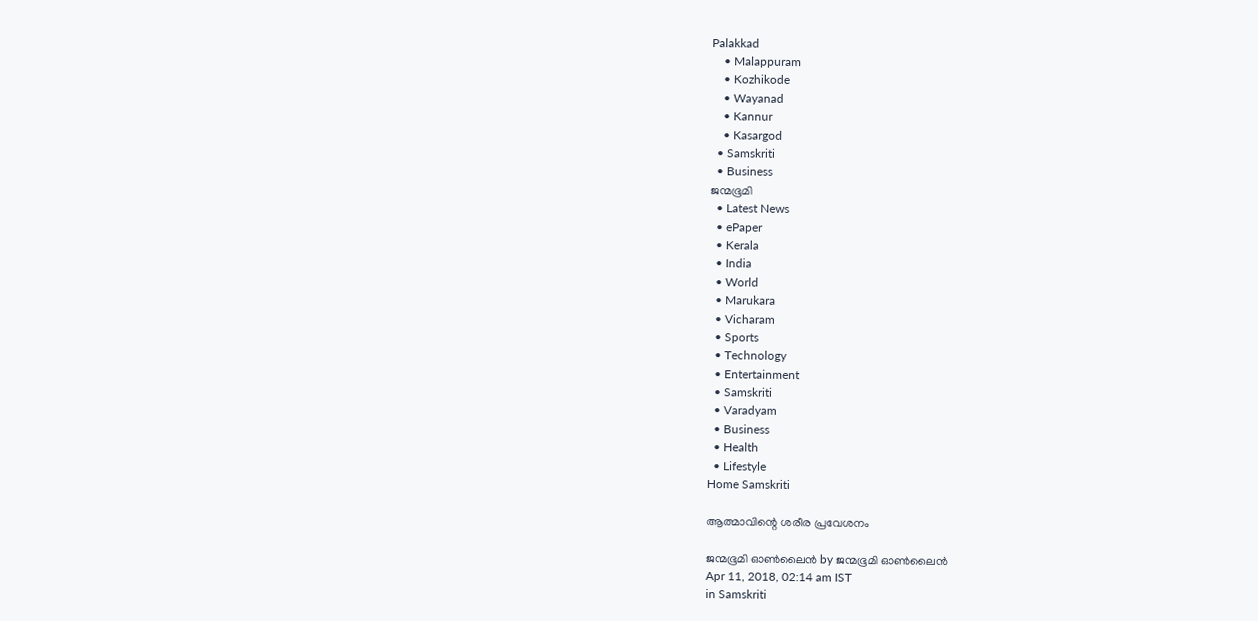Palakkad
    • Malappuram
    • Kozhikode
    • Wayanad
    • Kannur
    • Kasargod
  • Samskriti
  • Business
ജന്മഭൂമി
  • Latest News
  • ePaper
  • Kerala
  • India
  • World
  • Marukara
  • Vicharam
  • Sports
  • Technology
  • Entertainment
  • Samskriti
  • Varadyam
  • Business
  • Health
  • Lifestyle
Home Samskriti

ആത്മാവിന്റെ ശരീര പ്രവേശനം

ജന്മഭൂമി ഓണ്‍ലൈന്‍ by ജന്മഭൂമി ഓണ്‍ലൈന്‍
Apr 11, 2018, 02:14 am IST
in Samskriti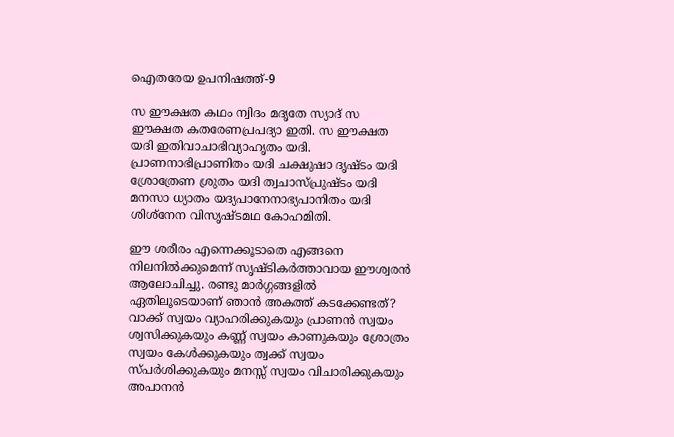ഐതരേയ ഉപനിഷത്ത്-9

സ ഈക്ഷത കഥം ന്വിദം മദൃതേ സ്യാദ് സ ഈക്ഷത കതരേണപ്രപദ്യാ ഇതി. സ ഈക്ഷത യദി ഇതിവാചാഭിവ്യാഹൃതം യദി. പ്രാണനാഭിപ്രാണിതം യദി ചക്ഷുഷാ ദൃഷ്ടം യദി ശ്രോത്രേണ ശ്രുതം യദി ത്വചാസ്പ്രുഷ്ടം യദി മനസാ ധ്യാതം യദ്യപാനേനാഭ്യപാനിതം യദി ശിശ്‌നേന വിസൃഷ്ടമഥ കോഹമിതി.

ഈ ശരീരം എന്നെക്കൂടാതെ എങ്ങനെ നിലനില്‍ക്കുമെന്ന് സൃഷ്ടികര്‍ത്താവായ ഈശ്വരന്‍ ആലോചിച്ചു. രണ്ടു മാര്‍ഗ്ഗങ്ങളില്‍ ഏതിലൂടെയാണ് ഞാന്‍ അകത്ത് കടക്കേണ്ടത്? വാക്ക് സ്വയം വ്യാഹരിക്കുകയും പ്രാണന്‍ സ്വയം ശ്വസിക്കുകയും കണ്ണ് സ്വയം കാണുകയും ശ്രോത്രം സ്വയം കേള്‍ക്കുകയും ത്വക്ക് സ്വയം സ്പര്‍ശിക്കുകയും മനസ്സ് സ്വയം വിചാരിക്കുകയും അപാനന്‍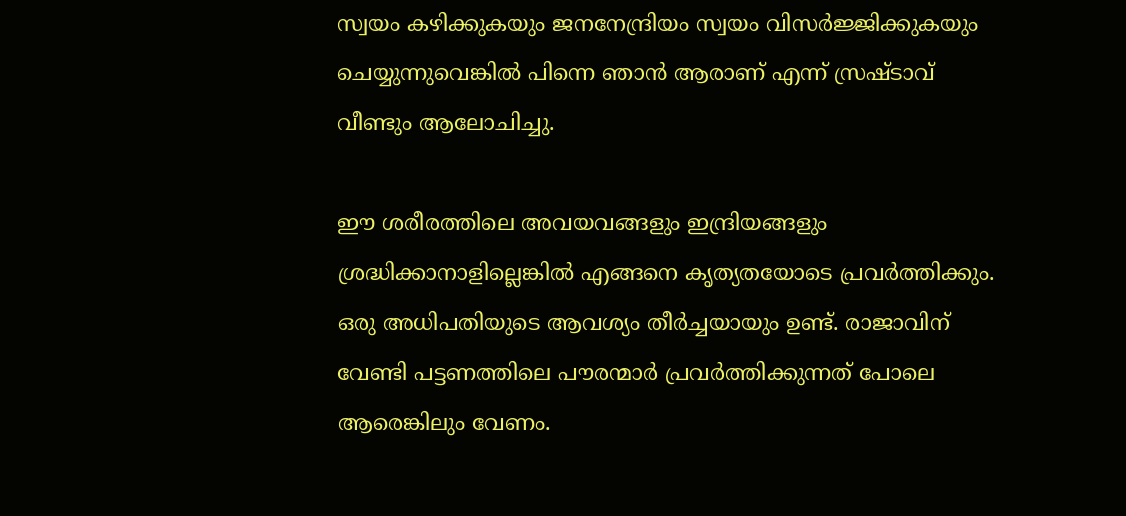സ്വയം കഴിക്കുകയും ജനനേന്ദ്രിയം സ്വയം വിസര്‍ജ്ജിക്കുകയും ചെയ്യുന്നുവെങ്കില്‍ പിന്നെ ഞാന്‍ ആരാണ് എന്ന് സ്രഷ്ടാവ് വീണ്ടും ആലോചിച്ചു.

ഈ ശരീരത്തിലെ അവയവങ്ങളും ഇന്ദ്രിയങ്ങളും ശ്രദ്ധിക്കാനാളില്ലെങ്കില്‍ എങ്ങനെ കൃത്യതയോടെ പ്രവര്‍ത്തിക്കും. ഒരു അധിപതിയുടെ ആവശ്യം തീര്‍ച്ചയായും ഉണ്ട്. രാജാവിന് വേണ്ടി പട്ടണത്തിലെ പൗരന്മാര്‍ പ്രവര്‍ത്തിക്കുന്നത് പോലെ ആരെങ്കിലും വേണം.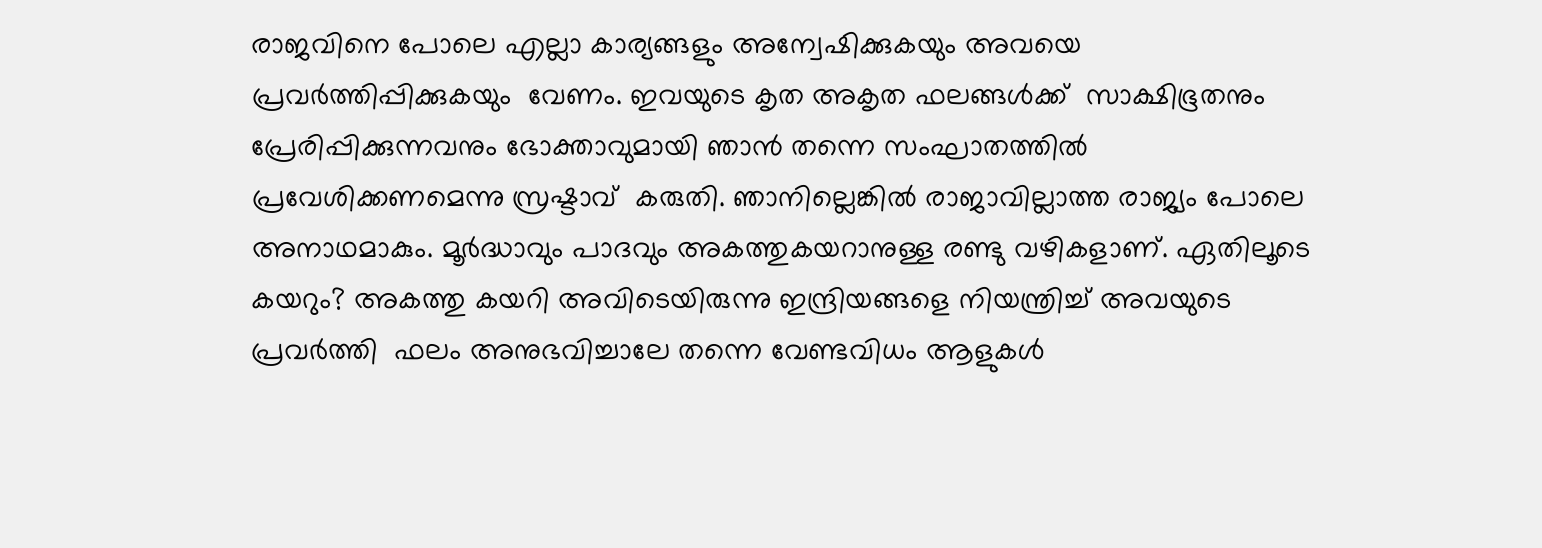രാജവിനെ പോലെ എല്ലാ കാര്യങ്ങളും അന്വേഷിക്കുകയും അവയെ പ്രവര്‍ത്തിപ്പിക്കുകയും  വേണം. ഇവയുടെ കൃത അകൃത ഫലങ്ങള്‍ക്ക്  സാക്ഷിഭൂതനും പ്രേരിപ്പിക്കുന്നവനും ഭോക്താവുമായി ഞാന്‍ തന്നെ സംഘാതത്തില്‍ പ്രവേശിക്കണമെന്നു സ്രഷ്ടാവ്  കരുതി. ഞാനില്ലെങ്കില്‍ രാജാവില്ലാത്ത രാജ്യം പോലെ അനാഥമാകും. മൂര്‍ദ്ധാവും പാദവും അകത്തുകയറാനുള്ള രണ്ടു വഴികളാണ്. ഏതിലൂടെ കയറും? അകത്തു കയറി അവിടെയിരുന്നു ഇന്ദ്രിയങ്ങളെ നിയന്ത്രിച്ച് അവയുടെ പ്രവര്‍ത്തി  ഫലം അനുഭവിച്ചാലേ തന്നെ വേണ്ടവിധം ആളുകള്‍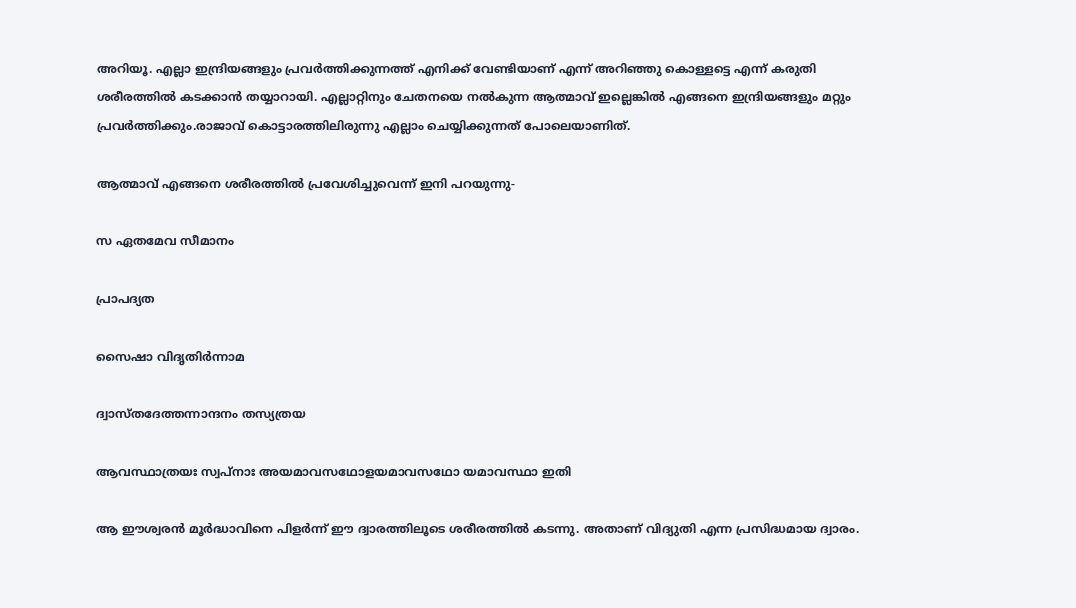അറിയൂ. എല്ലാ ഇന്ദ്രിയങ്ങളും പ്രവര്‍ത്തിക്കുന്നത്ത് എനിക്ക് വേണ്ടിയാണ് എന്ന് അറിഞ്ഞു കൊള്ളട്ടെ എന്ന് കരുതി ശരീരത്തില്‍ കടക്കാന്‍ തയ്യാറായി. എല്ലാറ്റിനും ചേതനയെ നല്‍കുന്ന ആത്മാവ് ഇല്ലെങ്കില്‍ എങ്ങനെ ഇന്ദ്രിയങ്ങളും മറ്റും പ്രവര്‍ത്തിക്കും.രാജാവ് കൊട്ടാരത്തിലിരുന്നു എല്ലാം ചെയ്യിക്കുന്നത് പോലെയാണിത്.

ആത്മാവ് എങ്ങനെ ശരീരത്തില്‍ പ്രവേശിച്ചുവെന്ന് ഇനി പറയുന്നു-

സ ഏതമേവ സീമാനം

പ്രാപദ്യത

സൈഷാ വിദൃതിര്‍ന്നാമ

ദ്വാസ്തദേത്തന്നാന്ദനം തസ്യത്രയ

ആവസ്ഥാത്രയഃ സ്വപ്‌നാഃ അയമാവസഥോളയമാവസഥോ യമാവസ്ഥാ ഇതി

ആ ഈശ്വരന്‍ മൂര്‍ദ്ധാവിനെ പിളര്‍ന്ന് ഈ ദ്വാരത്തിലൂടെ ശരീരത്തില്‍ കടന്നു. അതാണ് വിദ്യുതി എന്ന പ്രസിദ്ധമായ ദ്വാരം.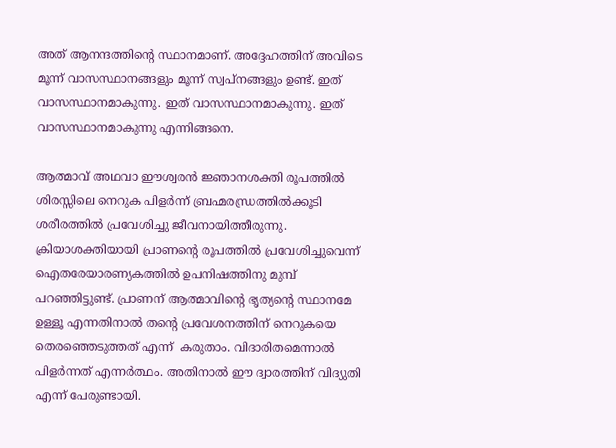അത് ആനന്ദത്തിന്റെ സ്ഥാനമാണ്. അദ്ദേഹത്തിന് അവിടെ മൂന്ന് വാസസ്ഥാനങ്ങളും മൂന്ന് സ്വപ്‌നങ്ങളും ഉണ്ട്. ഇത് വാസസ്ഥാനമാകുന്നു. ഇത് വാസസ്ഥാനമാകുന്നു. ഇത് വാസസ്ഥാനമാകുന്നു എന്നിങ്ങനെ.

ആത്മാവ് അഥവാ ഈശ്വരന്‍ ജ്ഞാനശക്തി രൂപത്തില്‍ ശിരസ്സിലെ നെറുക പിളര്‍ന്ന് ബ്രഹ്മരന്ധ്രത്തില്‍ക്കൂടി ശരീരത്തില്‍ പ്രവേശിച്ചു ജീവനായിത്തീരുന്നു. ക്രിയാശക്തിയായി പ്രാണന്റെ രൂപത്തില്‍ പ്രവേശിച്ചുവെന്ന് ഐതരേയാരണ്യകത്തില്‍ ഉപനിഷത്തിനു മുമ്പ് പറഞ്ഞിട്ടുണ്ട്. പ്രാണന് ആത്മാവിന്റെ ഭൃത്യന്റെ സ്ഥാനമേ ഉള്ളൂ എന്നതിനാല്‍ തന്റെ പ്രവേശനത്തിന് നെറുകയെ തെരഞ്ഞെടുത്തത് എന്ന്  കരുതാം. വിദാരിതമെന്നാല്‍ പിളര്‍ന്നത് എന്നര്‍ത്ഥം. അതിനാല്‍ ഈ ദ്വാരത്തിന് വിദ്യുതി എന്ന് പേരുണ്ടായി.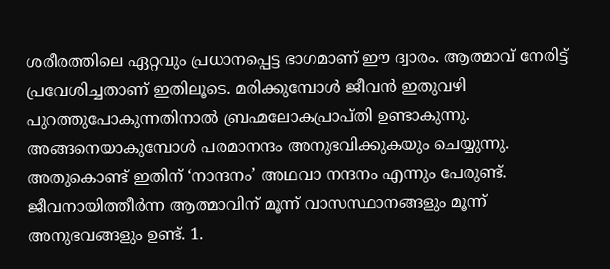ശരീരത്തിലെ ഏറ്റവും പ്രധാനപ്പെട്ട ഭാഗമാണ് ഈ ദ്വാരം. ആത്മാവ് നേരിട്ട് പ്രവേശിച്ചതാണ് ഇതിലൂടെ. മരിക്കുമ്പോള്‍ ജീവന്‍ ഇതുവഴി പുറത്തുപോകുന്നതിനാല്‍ ബ്രഹ്മലോകപ്രാപ്തി ഉണ്ടാകുന്നു. അങ്ങനെയാകുമ്പോള്‍ പരമാനന്ദം അനുഭവിക്കുകയും ചെയ്യുന്നു. അതുകൊണ്ട് ഇതിന് ‘നാന്ദനം’ അഥവാ നന്ദനം എന്നും പേരുണ്ട്. ജീവനായിത്തീര്‍ന്ന ആത്മാവിന് മൂന്ന് വാസസ്ഥാനങ്ങളും മൂന്ന് അനുഭവങ്ങളും ഉണ്ട്. 1.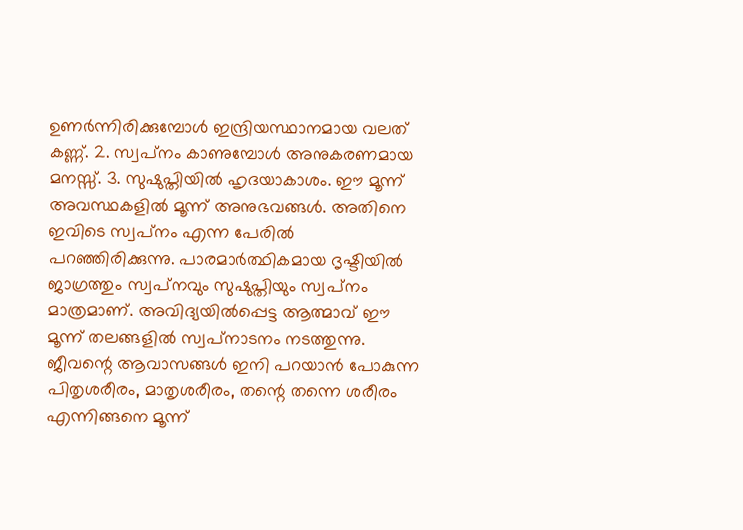ഉണര്‍ന്നിരിക്കുമ്പോള്‍ ഇന്ദ്രിയസ്ഥാനമായ വലത് കണ്ണ്. 2. സ്വപ്‌നം കാണുമ്പോള്‍ അനുകരണമായ മനസ്സ്. 3. സുഷുപ്തിയില്‍ ഹൃദയാകാശം. ഈ മൂന്ന് അവസ്ഥകളില്‍ മൂന്ന് അനുഭവങ്ങള്‍. അതിനെ ഇവിടെ സ്വപ്‌നം എന്ന പേരില്‍ പറഞ്ഞിരിക്കുന്നു. പാരമാര്‍ത്ഥികമായ ദൃഷ്ടിയില്‍ ജാഗ്രത്തും സ്വപ്‌നവും സുഷുപ്തിയും സ്വപ്‌നം മാത്രമാണ്. അവിദ്യയില്‍പ്പെട്ട ആത്മാവ് ഈ മൂന്ന് തലങ്ങളില്‍ സ്വപ്‌നാടനം നടത്തുന്നു. ജീവന്റെ ആവാസങ്ങള്‍ ഇനി പറയാന്‍ പോകുന്ന പിതൃശരീരം, മാതൃശരീരം, തന്റെ തന്നെ ശരീരം എന്നിങ്ങനെ മൂന്ന്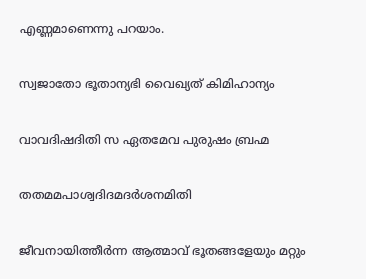എണ്ണമാണെന്നു പറയാം.

സ്വജാതോ ഭൂതാന്യഭി വൈഖ്യത് കിമിഹാന്യം

വാവദിഷദിതി സ ഏതമേവ പുരുഷം ബ്രഹ്മ

തതമമപാശ്വദിദമദര്‍ശനമിതി

ജീവനായിത്തീര്‍ന്ന ആത്മാവ് ഭൂതങ്ങളേയും മറ്റും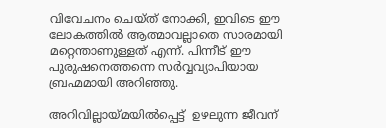വിവേചനം ചെയ്ത് നോക്കി, ഇവിടെ ഈ ലോകത്തില്‍ ആത്മാവല്ലാതെ സാരമായി മറ്റെന്താണുള്ളത് എന്ന്. പിന്നീട് ഈ പുരുഷനെത്തന്നെ സര്‍വ്വവ്യാപിയായ ബ്രഹ്മമായി അറിഞ്ഞു.

അറിവില്ലായ്‌മയില്‍പ്പെട്ട്  ഉഴലുന്ന ജീവന്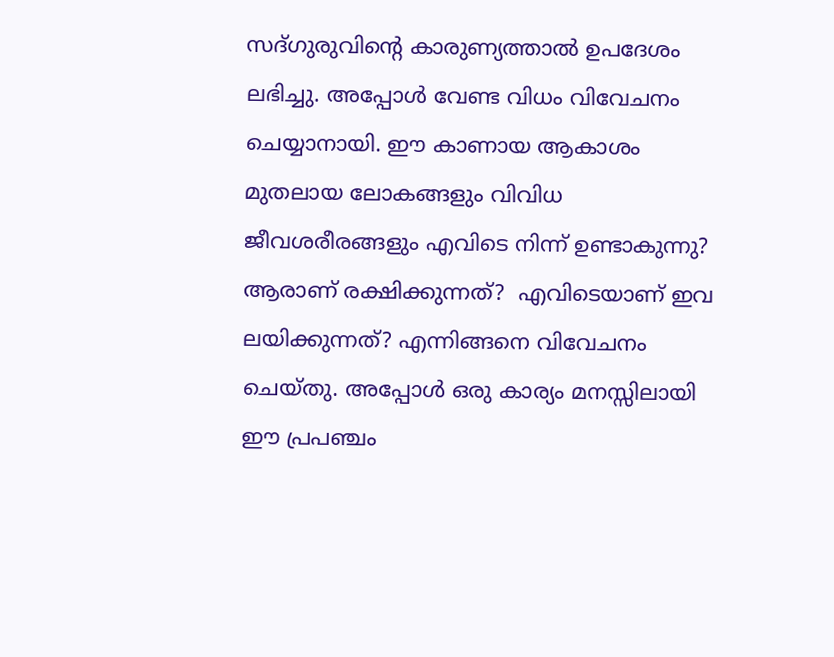സദ്ഗുരുവിന്റെ കാരുണ്യത്താല്‍ ഉപദേശം ലഭിച്ചു. അപ്പോള്‍ വേണ്ട വിധം വിവേചനം ചെയ്യാനായി. ഈ കാണായ ആകാശം മുതലായ ലോകങ്ങളും വിവിധ ജീവശരീരങ്ങളും എവിടെ നിന്ന് ഉണ്ടാകുന്നു? ആരാണ് രക്ഷിക്കുന്നത്?  എവിടെയാണ് ഇവ ലയിക്കുന്നത്? എന്നിങ്ങനെ വിവേചനം ചെയ്തു. അപ്പോള്‍ ഒരു കാര്യം മനസ്സിലായി ഈ പ്രപഞ്ചം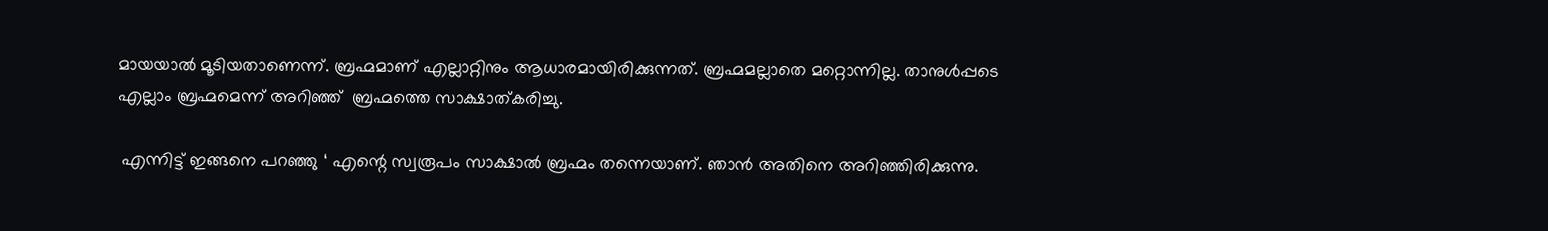മായയാല്‍ മൂടിയതാണെന്ന്. ബ്രഹ്മമാണ് എല്ലാറ്റിനും ആധാരമായിരിക്കുന്നത്. ബ്രഹ്മമല്ലാതെ മറ്റൊന്നില്ല. താനുള്‍പ്പടെ എല്ലാം ബ്രഹ്മമെന്ന് അറിഞ്ഞ്  ബ്രഹ്മത്തെ സാക്ഷാത്കരിച്ചു.

 എന്നിട്ട് ഇങ്ങനെ പറഞ്ഞു ‘ എന്റെ സ്വരൂപം സാക്ഷാല്‍ ബ്രഹ്മം തന്നെയാണ്. ഞാന്‍ അതിനെ അറിഞ്ഞിരിക്കുന്നു.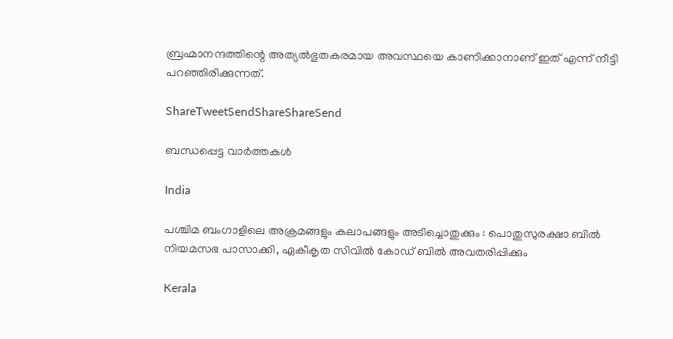ബ്രഹ്മാനന്ദത്തിന്റെ അത്യല്‍ഭുതകരമായ അവസ്ഥയെ കാണിക്കാനാണ് ഇത് എന്ന് നീട്ടി പറഞ്ഞിരിക്കുന്നത്.

ShareTweetSendShareShareSend

ബന്ധപ്പെട്ട വാര്‍ത്തകള്‍

India

പശ്ചിമ ബംഗാളിലെ അക്രമങ്ങളും കലാപങ്ങളും അടിച്ചൊതുക്കും : പൊതുസുരക്ഷാ ബിൽ നിയമസഭ പാസാക്കി, ഏകീകൃത സിവിൽ കോഡ് ബിൽ അവതരിപ്പിക്കും

Kerala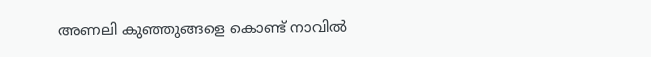അണലി കുഞ്ഞുങ്ങളെ കൊണ്ട് നാവില്‍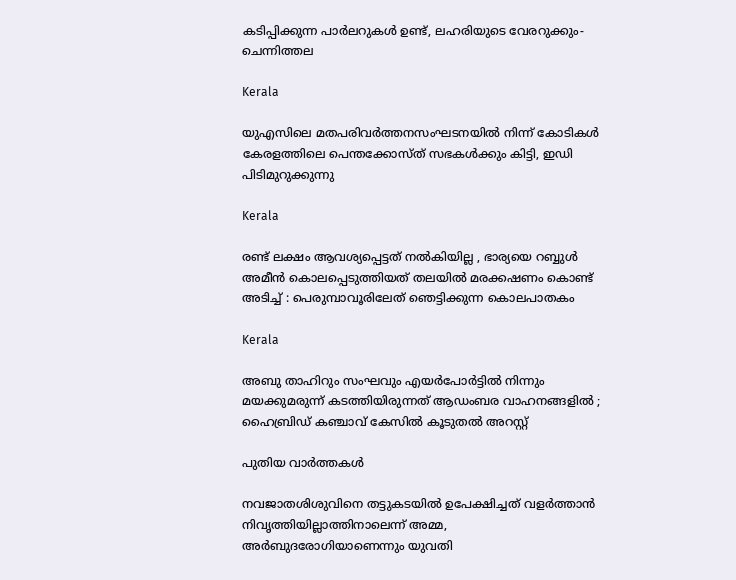കടിപ്പിക്കുന്ന പാര്‍ലറുകള്‍ ഉണ്ട്, ലഹരിയുടെ വേരറുക്കും-ചെന്നിത്തല

Kerala

യുഎസിലെ മതപരിവര്‍ത്തനസംഘടനയില്‍ നിന്ന് കോടികള്‍ കേരളത്തിലെ പെന്തക്കോസ്ത് സഭകള്‍ക്കും കിട്ടി, ഇഡി പിടിമുറുക്കുന്നു

Kerala

രണ്ട് ലക്ഷം ആവശ്യപ്പെട്ടത് നൽകിയില്ല , ഭാര്യയെ റബ്ബുൾ അമീൻ കൊലപ്പെടുത്തിയത് തലയിൽ മരക്കഷണം കൊണ്ട് അടിച്ച് : പെരുമ്പാവൂരിലേത് ഞെട്ടിക്കുന്ന കൊലപാതകം

Kerala

അബു താഹിറും സംഘവും എയർപോർട്ടിൽ നിന്നും മയക്കുമരുന്ന് കടത്തിയിരുന്നത് ആഡംബര വാഹനങ്ങളിൽ ; ഹൈബ്രിഡ് കഞ്ചാവ് കേസിൽ കൂടുതൽ അറസ്റ്റ്

പുതിയ വാര്‍ത്തകള്‍

നവജാതശിശുവിനെ തട്ടുകടയില്‍ ഉപേക്ഷിച്ചത് വളര്‍ത്താന്‍ നിവൃത്തിയില്ലാത്തിനാലെന്ന് അമ്മ, അര്‍ബുദരോഗിയാണെന്നും യുവതി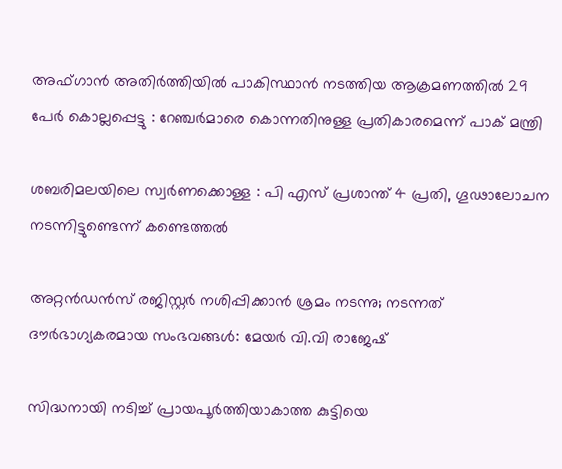അഫ്ഗാൻ അതിർത്തിയിൽ പാകിസ്ഥാൻ നടത്തിയ ആക്രമണത്തിൽ 29 പേർ കൊല്ലപ്പെട്ടു : റേഞ്ചർമാരെ കൊന്നതിനുള്ള പ്രതികാരമെന്ന് പാക് മന്ത്രി

ശബരിമലയിലെ സ്വര്‍ണക്കൊള്ള : പി എസ് പ്രശാന്ത് 4 പ്രതി, ഗൂഢാലോചന നടന്നിട്ടുണ്ടെന്ന് കണ്ടെത്തല്‍

അറ്റൻഡൻസ് രജിസ്റ്റർ നശിപ്പിക്കാൻ ശ്രമം നടന്നു; നടന്നത് ദൗർഭാഗ്യകരമായ സംഭവങ്ങൾ: മേയർ വി.വി രാജേഷ്

സിദ്ധനായി നടിച്ച് പ്രായപൂർത്തിയാകാത്ത കുട്ടിയെ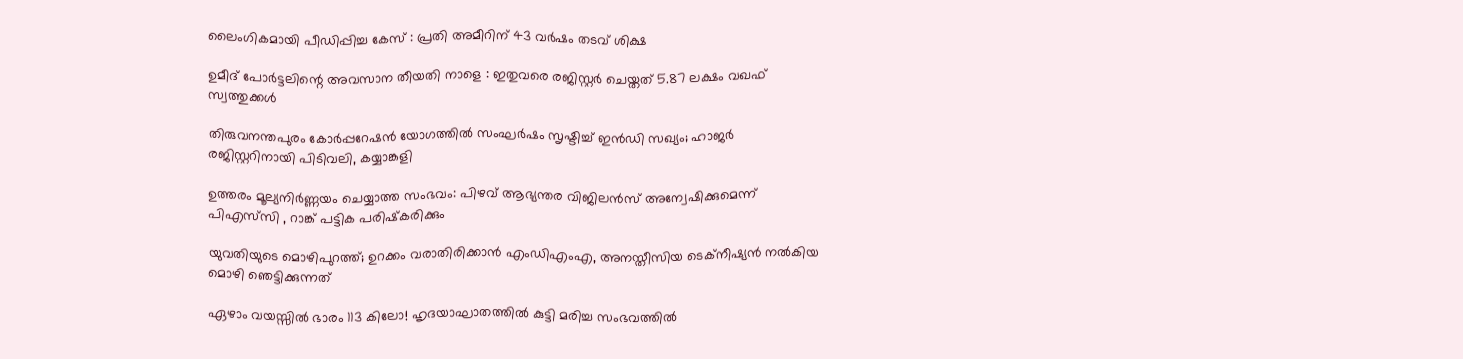ലൈംഗികമായി പീഡിപ്പിച്ച കേസ് : പ്രതി അമീറിന് 43 വർഷം തടവ് ശിക്ഷ

ഉമീദ് പോർട്ടലിന്റെ അവസാന തീയതി നാളെ : ഇതുവരെ രജിസ്റ്റർ ചെയ്തത് 5.87 ലക്ഷം വഖഫ് സ്വത്തുക്കൾ

തിരുവനന്തപുരം കോർപ്പറേഷൻ യോഗത്തിൽ സംഘർഷം സൃഷ്ടിച്ച് ഇൻഡി സഖ്യം; ഹാജര്‍ രജിസ്റ്ററിനായി പിടിവലി, കയ്യാങ്കളി

ഉത്തരം മൂല്യനിർണ്ണയം ചെയ്യാത്ത സംഭവം: പിഴവ് ആഭ്യന്തര വിജിലൻസ് അന്വേഷിക്കുമെന്ന് പിഎസ്‌സി , റാങ്ക് പട്ടിക പരിഷ്‌കരിക്കും

യുവതിയുടെ മൊഴിപുറത്ത്; ഉറക്കം വരാതിരിക്കാന്‍ എംഡിഎംഎ, അനസ്തീസിയ ടെക്നീഷ്യന്‍ നൽകിയ മൊഴി ഞെട്ടിക്കുന്നത്

ഏഴാം വയസ്സിൽ ഭാരം 113 കിലോ! ഹൃദയാഘാതത്തിൽ കുട്ടി മരിച്ച സംഭവത്തിൽ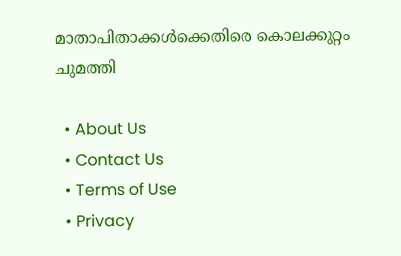മാതാപിതാക്കൾക്കെതിരെ കൊലക്കുറ്റം ചുമത്തി

  • About Us
  • Contact Us
  • Terms of Use
  • Privacy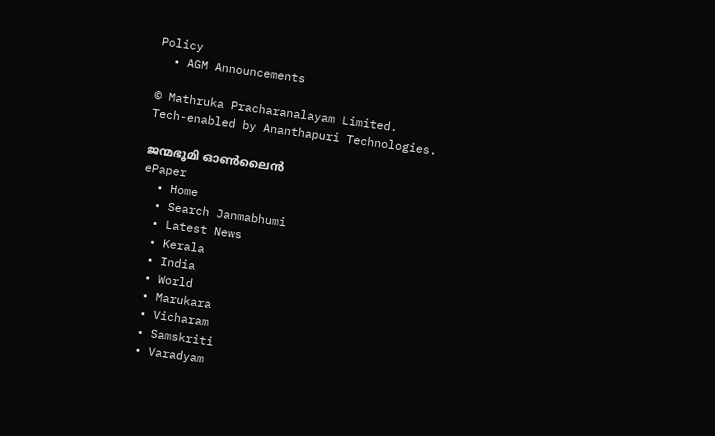Policy
  • AGM Announcements

© Mathruka Pracharanalayam Limited.
Tech-enabled by Ananthapuri Technologies.

ജന്മഭൂമി ഓണ്‍ലൈന്‍
ePaper
  • Home
  • Search Janmabhumi
  • Latest News
  • Kerala
  • India
  • World
  • Marukara
  • Vicharam
  • Samskriti
  • Varadyam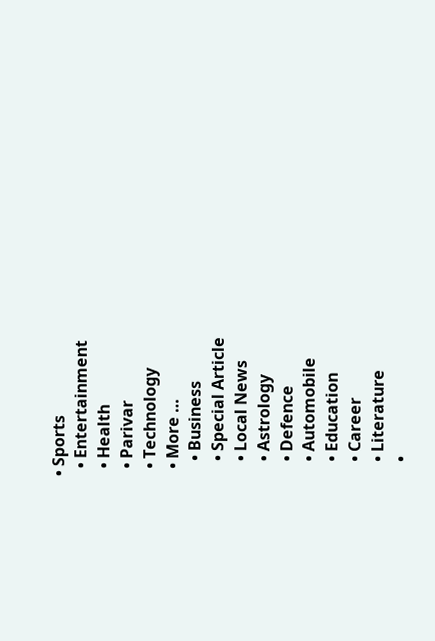• Sports
  • Entertainment
  • Health
  • Parivar
  • Technology
  • More …
    • Business
    • Special Article
    • Local News
    • Astrology
    • Defence
    • Automobile
    • Education
    • Career
    • Literature
    •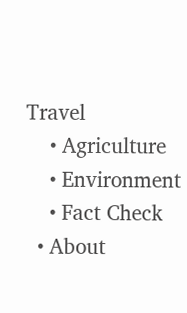Travel
    • Agriculture
    • Environment
    • Fact Check
  • About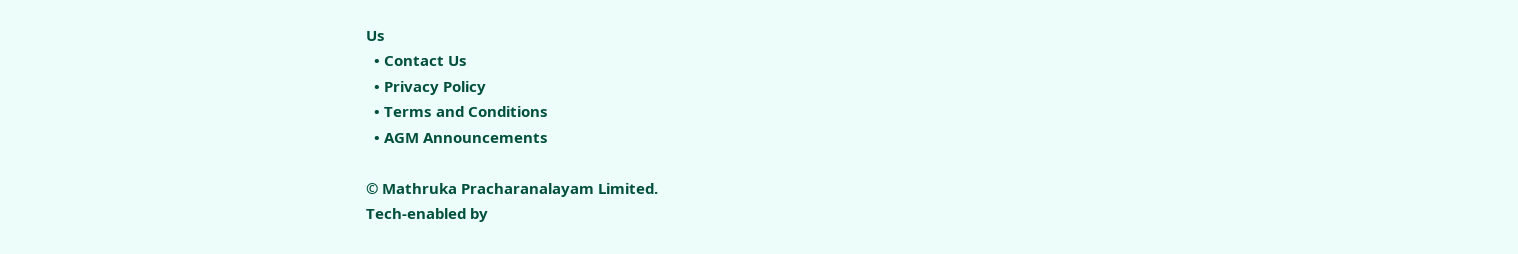Us
  • Contact Us
  • Privacy Policy
  • Terms and Conditions
  • AGM Announcements

© Mathruka Pracharanalayam Limited.
Tech-enabled by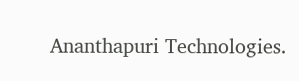Ananthapuri Technologies.